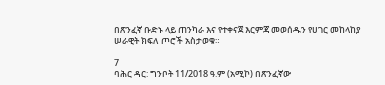በጽንፈኛ ቡድኑ ላይ ጠንካራ እና የተቀናጀ እርምጃ መወሰዱን የሀገር መከላከያ ሠራዊት ክፍለ ጦሮች አስታወቁ።

7
ባሕር ዳር: ግንቦት 11/2018 ዓ.ም (አሚኮ) በጽንፈኛው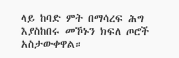ላይ ከባድ ምት በማሳረፍ ሕግ እያስከበሩ መኾኑን ክፍለ ጦሮች አስታውቀዋል።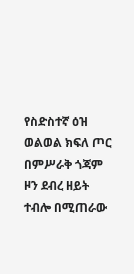የስድስተኛ ዕዝ ወልወል ክፍለ ጦር በምሥራቅ ጎጃም ዞን ደብረ ዘይት ተብሎ በሚጠራው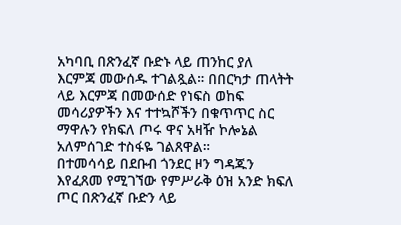አካባቢ በጽንፈኛ ቡድኑ ላይ ጠንከር ያለ እርምጃ መውሰዱ ተገልጿል። በበርካታ ጠላትት ላይ እርምጃ በመውሰድ የነፍስ ወከፍ መሳሪያዎችን እና ተተኳሾችን በቁጥጥር ስር ማዋሉን የክፍለ ጦሩ ዋና አዛዥ ኮሎኔል አለምሰገድ ተስፋዬ ገልጸዋል።
በተመሳሳይ በደቡብ ጎንደር ዞን ግዳጁን እየፈጸመ የሚገኘው የምሥራቅ ዕዝ አንድ ክፍለ ጦር በጽንፈኛ ቡድን ላይ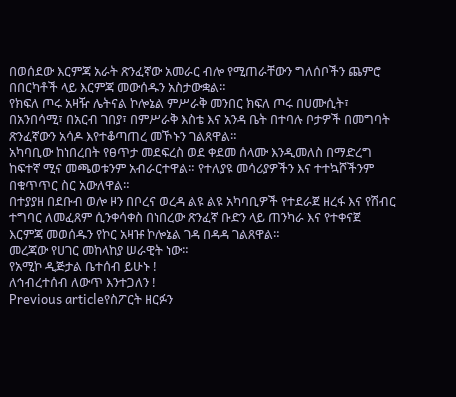በወሰደው እርምጃ አራት ጽንፈኛው አመራር ብሎ የሚጠራቸውን ግለሰቦችን ጨምሮ በበርካቶች ላይ እርምጃ መውሰዱን አስታውቋል።
የክፍለ ጦሩ አዛዥ ሌትናል ኮሎኔል ምሥራቅ መንበር ክፍለ ጦሩ በሀሙሲት፣ በአንበሳሚ፣ በአርብ ገበያ፣ በምሥራቅ እስቴ እና አንዳ ቤት በተባሉ ቦታዎች በመግባት ጽንፈኛውን አሳዶ እየተቆጣጠረ መኾኑን ገልጸዋል።
አካባቢው ከነበረበት የፀጥታ መደፍረስ ወደ ቀደመ ሰላሙ እንዲመለስ በማድረግ ከፍተኛ ሚና መጫወቱንም አብራርተዋል። የተለያዩ መሳሪያዎችን እና ተተኳሾችንም በቁጥጥር ስር አውለዋል።
በተያያዘ በደቡብ ወሎ ዞን በቦረና ወረዳ ልዩ ልዩ አካባቢዎች የተደራጀ ዘረፋ እና የሽብር ተግባር ለመፈጸም ሲንቀሳቀስ በነበረው ጽንፈኛ ቡድን ላይ ጠንካራ እና የተቀናጀ እርምጃ መወሰዱን የኮር አዛዡ ኮሎኔል ገዳ በዳዳ ገልጸዋል።
መረጃው የሀገር መከላከያ ሠራዊት ነው።
የአሚኮ ዲጅታል ቤተሰብ ይሁኑ !
ለኅብረተሰብ ለውጥ እንተጋለን !
Previous articleየስፖርት ዘርፉን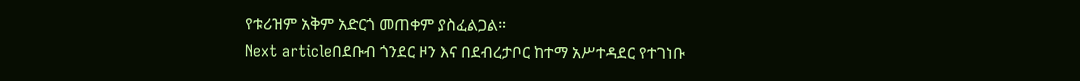የቱሪዝም አቅም አድርጎ መጠቀም ያስፈልጋል።
Next articleበደቡብ ጎንደር ዞን እና በደብረታቦር ከተማ አሥተዳደር የተገነቡ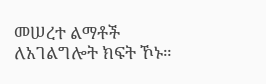መሠረተ ልማቶች ለአገልግሎት ክፍት ኾኑ።